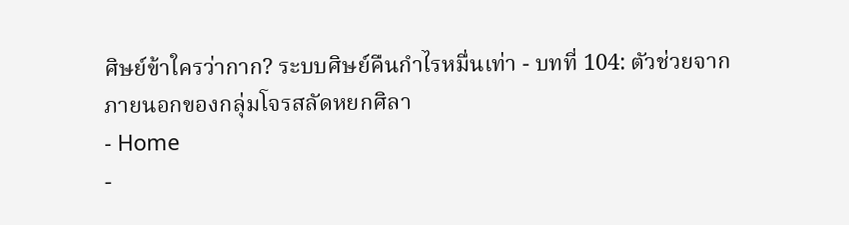ศิษย์ข้าใครว่ากาก? ระบบศิษย์คืนกำไรหมื่นเท่า - บทที่ 104: ตัวช่วยจากภายนอกของกลุ่มโจรสลัดหยกศิลา
- Home
-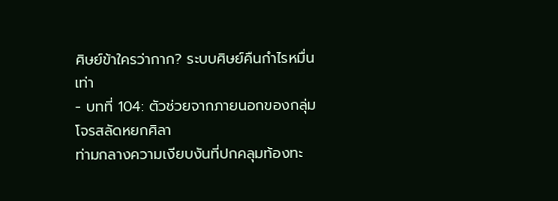ศิษย์ข้าใครว่ากาก? ระบบศิษย์คืนกำไรหมื่นเท่า
- บทที่ 104: ตัวช่วยจากภายนอกของกลุ่มโจรสลัดหยกศิลา
ท่ามกลางความเงียบงันที่ปกคลุมท้องทะ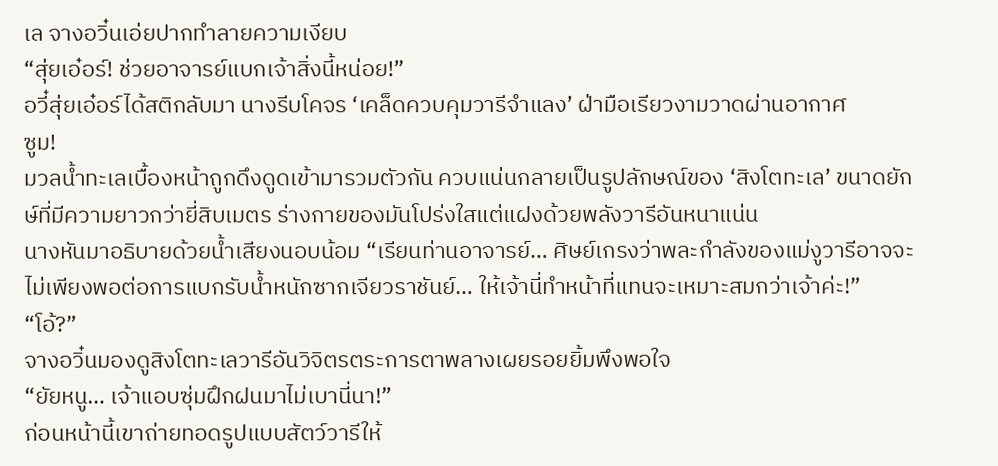เล จางอวิ๋นเอ่ยปากทำลายความเงียบ
“สุ่ยเอ๋อร์! ช่วยอาจารย์แบกเจ้าสิ่งนี้หน่อย!”
อวี๋สุ่ยเอ๋อร์ได้สติกลับมา นางรีบโคจร ‘เคล็ดควบคุมวารีจำแลง’ ฝ่ามือเรียวงามวาดผ่านอากาศ
ซูม!
มวลน้ำทะเลเบื้องหน้าถูกดึงดูดเข้ามารวมตัวกัน ควบแน่นกลายเป็นรูปลักษณ์ของ ‘สิงโตทะเล’ ขนาดยักษ์ที่มีความยาวกว่ายี่สิบเมตร ร่างกายของมันโปร่งใสแต่แฝงด้วยพลังวารีอันหนาแน่น
นางหันมาอธิบายด้วยน้ำเสียงนอบน้อม “เรียนท่านอาจารย์… ศิษย์เกรงว่าพละกำลังของแม่งูวารีอาจจะไม่เพียงพอต่อการแบกรับน้ำหนักซากเจียวราชันย์… ให้เจ้านี่ทำหน้าที่แทนจะเหมาะสมกว่าเจ้าค่ะ!”
“โอ้?”
จางอวิ๋นมองดูสิงโตทะเลวารีอันวิจิตรตระการตาพลางเผยรอยยิ้มพึงพอใจ
“ยัยหนู… เจ้าแอบซุ่มฝึกฝนมาไม่เบานี่นา!”
ก่อนหน้านี้เขาถ่ายทอดรูปแบบสัตว์วารีให้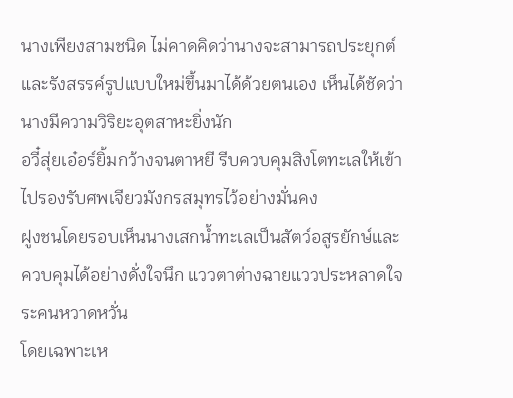นางเพียงสามชนิด ไม่คาดคิดว่านางจะสามารถประยุกต์และรังสรรค์รูปแบบใหม่ขึ้นมาได้ด้วยตนเอง เห็นได้ชัดว่านางมีความวิริยะอุตสาหะยิ่งนัก
อวี๋สุ่ยเอ๋อร์ยิ้มกว้างจนตาหยี รีบควบคุมสิงโตทะเลให้เข้าไปรองรับศพเจียวมังกรสมุทรไว้อย่างมั่นคง
ฝูงชนโดยรอบเห็นนางเสกน้ำทะเลเป็นสัตว์อสูรยักษ์และควบคุมได้อย่างดั่งใจนึก แววตาต่างฉายแววประหลาดใจระคนหวาดหวั่น
โดยเฉพาะเห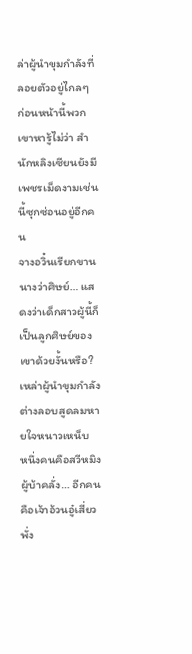ล่าผู้นำขุมกำลังที่ลอยตัวอยู่ไกลๆ
ก่อนหน้านี้พวกเขาหารู้ไม่ว่า สำนักหลิงเซียนยังมีเพชรเม็ดงามเช่นนี้ซุกซ่อนอยู่อีกคน
จางอวิ๋นเรียกขานนางว่าศิษย์… แสดงว่าเด็กสาวผู้นี้ก็เป็นลูกศิษย์ของเขาด้วยงั้นหรือ?
เหล่าผู้นำขุมกำลังต่างลอบสูดลมหายใจหนาวเหน็บ
หนึ่งคนคือสวีหมิงผู้บ้าคลั่ง… อีกคนคือเจ้าอ้วนอู๋เสี่ยวพั่ง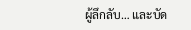ผู้ลึกลับ… และบัด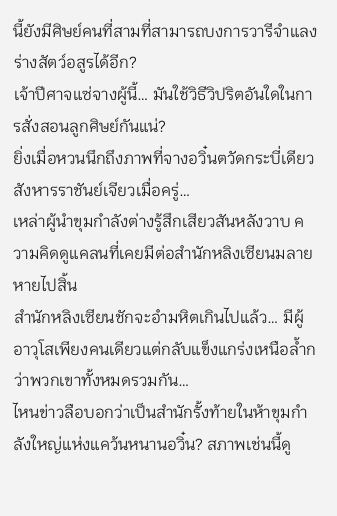นี้ยังมีศิษย์คนที่สามที่สามารถบงการวารีจำแลงร่างสัตว์อสูรได้อีก?
เจ้าปีศาจแซ่จางผู้นี้… มันใช้วิธีวิปริตอันใดในการสั่งสอนลูกศิษย์กันแน่?
ยิ่งเมื่อหวนนึกถึงภาพที่จางอวิ๋นตวัดกระบี่เดียวสังหารราชันย์เจียวเมื่อครู่…
เหล่าผู้นำขุมกำลังต่างรู้สึกเสียวสันหลังวาบ ความคิดดูแคลนที่เคยมีต่อสำนักหลิงเซียนมลายหายไปสิ้น
สำนักหลิงเซียนชักจะอำมหิตเกินไปแล้ว… มีผู้อาวุโสเพียงคนเดียวแต่กลับแข็งแกร่งเหนือล้ำกว่าพวกเขาทั้งหมดรวมกัน…
ไหนข่าวลือบอกว่าเป็นสำนักรั้งท้ายในห้าขุมกำลังใหญ่แห่งแคว้นหนานอวิ๋น? สภาพเช่นนี้ดู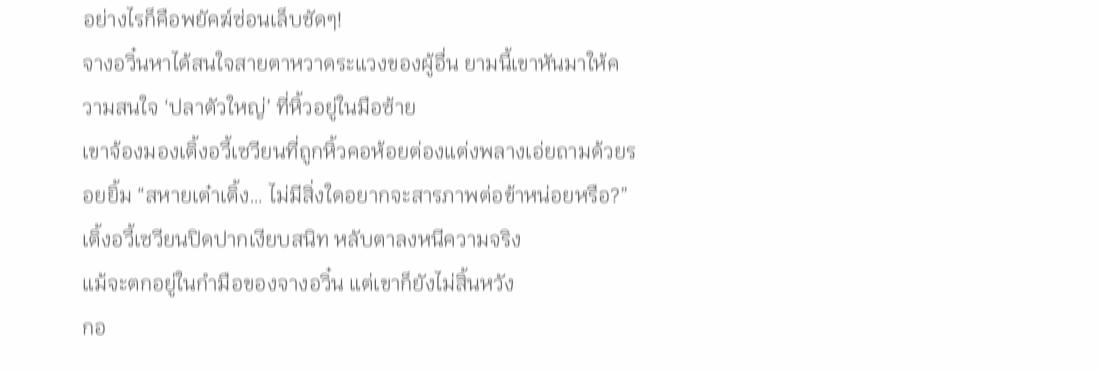อย่างไรก็คือพยัคฆ์ซ่อนเล็บชัดๆ!
จางอวิ๋นหาได้สนใจสายตาหวาดระแวงของผู้อื่น ยามนี้เขาหันมาให้ความสนใจ ‘ปลาตัวใหญ่’ ที่หิ้วอยู่ในมือซ้าย
เขาจ้องมองเติ้งอวี้เซวียนที่ถูกหิ้วคอห้อยต่องแต่งพลางเอ่ยถามด้วยรอยยิ้ม “สหายเต๋าเติ้ง… ไม่มีสิ่งใดอยากจะสารภาพต่อข้าหน่อยหรือ?”
เติ้งอวี้เซวียนปิดปากเงียบสนิท หลับตาลงหนีความจริง
แม้จะตกอยู่ในกำมือของจางอวิ๋น แต่เขาก็ยังไม่สิ้นหวัง
กอ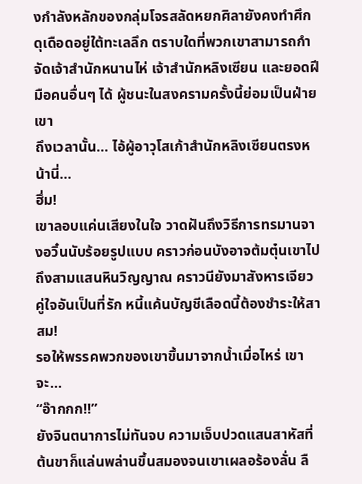งกำลังหลักของกลุ่มโจรสลัดหยกศิลายังคงทำศึกดุเดือดอยู่ใต้ทะเลลึก ตราบใดที่พวกเขาสามารถกำจัดเจ้าสำนักหนานไห่ เจ้าสำนักหลิงเซียน และยอดฝีมือคนอื่นๆ ได้ ผู้ชนะในสงครามครั้งนี้ย่อมเป็นฝ่ายเขา
ถึงเวลานั้น… ไอ้ผู้อาวุโสเก้าสำนักหลิงเซียนตรงหน้านี่…
ฮึ่ม!
เขาลอบแค่นเสียงในใจ วาดฝันถึงวิธีการทรมานจางอวิ๋นนับร้อยรูปแบบ คราวก่อนบังอาจต้มตุ๋นเขาไปถึงสามแสนหินวิญญาณ คราวนียังมาสังหารเจียวคู่ใจอันเป็นที่รัก หนี้แค้นบัญชีเลือดนี้ต้องชำระให้สาสม!
รอให้พรรคพวกของเขาขึ้นมาจากน้ำเมื่อไหร่ เขาจะ…
“อ๊ากกก!!”
ยังจินตนาการไม่ทันจบ ความเจ็บปวดแสนสาหัสที่ต้นขาก็แล่นพล่านขึ้นสมองจนเขาเผลอร้องลั่น ลื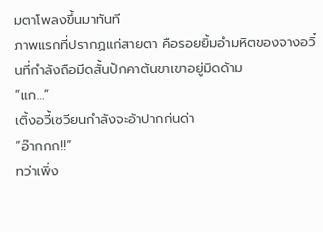มตาโพลงขึ้นมาทันที
ภาพแรกที่ปรากฏแก่สายตา คือรอยยิ้มอำมหิตของจางอวิ๋นที่กำลังถือมีดสั้นปักคาต้นขาเขาอยู่มิดด้าม
“แก…”
เติ้งอวี้เซวียนกำลังจะอ้าปากก่นด่า
“อ๊ากกก!!”
ทว่าเพิ่ง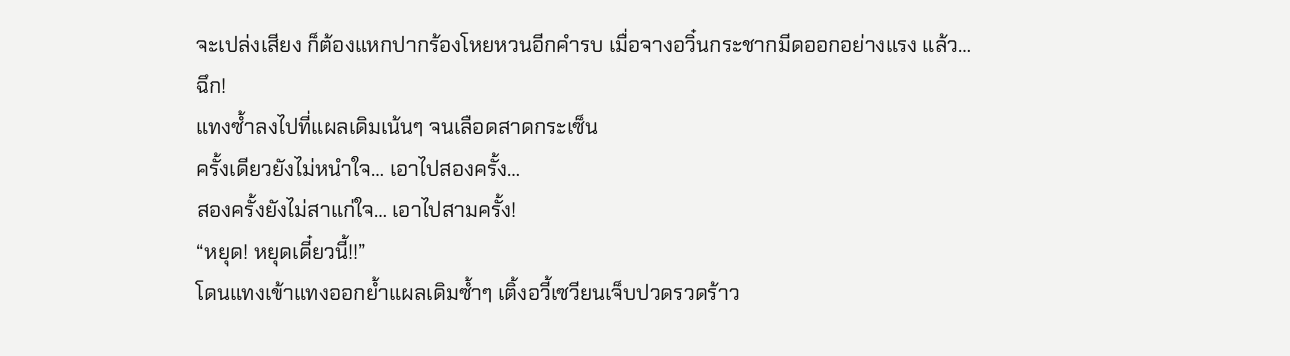จะเปล่งเสียง ก็ต้องแหกปากร้องโหยหวนอีกคำรบ เมื่อจางอวิ๋นกระชากมีดออกอย่างแรง แล้ว…
ฉึก!
แทงซ้ำลงไปที่แผลเดิมเน้นๆ จนเลือดสาดกระเซ็น
ครั้งเดียวยังไม่หนำใจ… เอาไปสองครั้ง…
สองครั้งยังไม่สาแก่ใจ… เอาไปสามครั้ง!
“หยุด! หยุดเดี๋ยวนี้!!”
โดนแทงเข้าแทงออกย้ำแผลเดิมซ้ำๆ เติ้งอวี้เซวียนเจ็บปวดรวดร้าว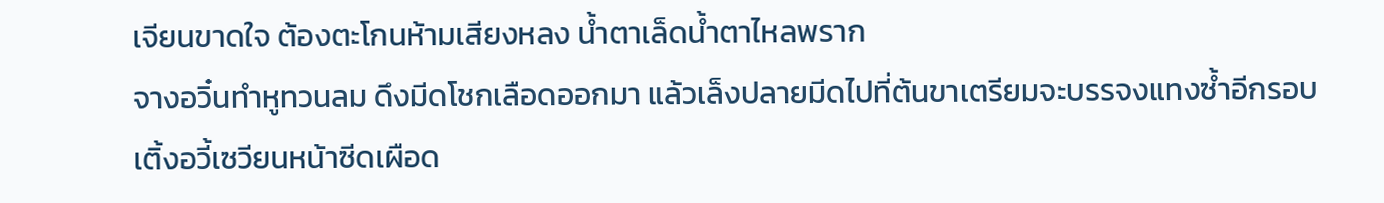เจียนขาดใจ ต้องตะโกนห้ามเสียงหลง น้ำตาเล็ดน้ำตาไหลพราก
จางอวิ๋นทำหูทวนลม ดึงมีดโชกเลือดออกมา แล้วเล็งปลายมีดไปที่ต้นขาเตรียมจะบรรจงแทงซ้ำอีกรอบ
เติ้งอวี้เซวียนหน้าซีดเผือด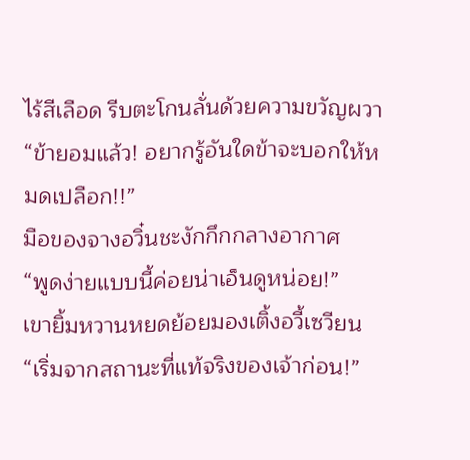ไร้สีเลือด รีบตะโกนลั่นด้วยความขวัญผวา “ข้ายอมแล้ว! อยากรู้อันใดข้าจะบอกให้หมดเปลือก!!”
มือของจางอวิ๋นชะงักกึกกลางอากาศ
“พูดง่ายแบบนี้ค่อยน่าเอ็นดูหน่อย!”
เขายิ้มหวานหยดย้อยมองเติ้งอวี้เซวียน “เริ่มจากสถานะที่แท้จริงของเจ้าก่อน!”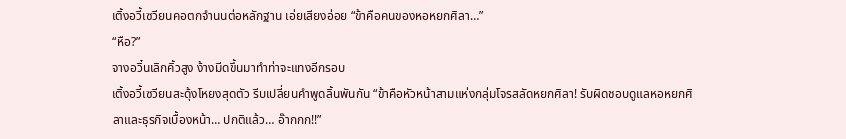เติ้งอวี้เซวียนคอตกจำนนต่อหลักฐาน เอ่ยเสียงอ่อย “ข้าคือคนของหอหยกศิลา…”
“หือ?”
จางอวิ๋นเลิกคิ้วสูง ง้างมีดขึ้นมาทำท่าจะแทงอีกรอบ
เติ้งอวี้เซวียนสะดุ้งโหยงสุดตัว รีบเปลี่ยนคำพูดลิ้นพันกัน “ข้าคือหัวหน้าสามแห่งกลุ่มโจรสลัดหยกศิลา! รับผิดชอบดูแลหอหยกศิลาและธุรกิจเบื้องหน้า… ปกติแล้ว… อ๊ากกก!!”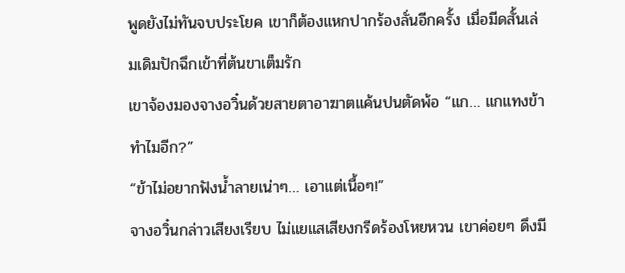พูดยังไม่ทันจบประโยค เขาก็ต้องแหกปากร้องลั่นอีกครั้ง เมื่อมีดสั้นเล่มเดิมปักฉึกเข้าที่ต้นขาเต็มรัก
เขาจ้องมองจางอวิ๋นด้วยสายตาอาฆาตแค้นปนตัดพ้อ “แก… แกแทงข้าทำไมอีก?”
“ข้าไม่อยากฟังน้ำลายเน่าๆ… เอาแต่เนื้อๆ!”
จางอวิ๋นกล่าวเสียงเรียบ ไม่แยแสเสียงกรีดร้องโหยหวน เขาค่อยๆ ดึงมี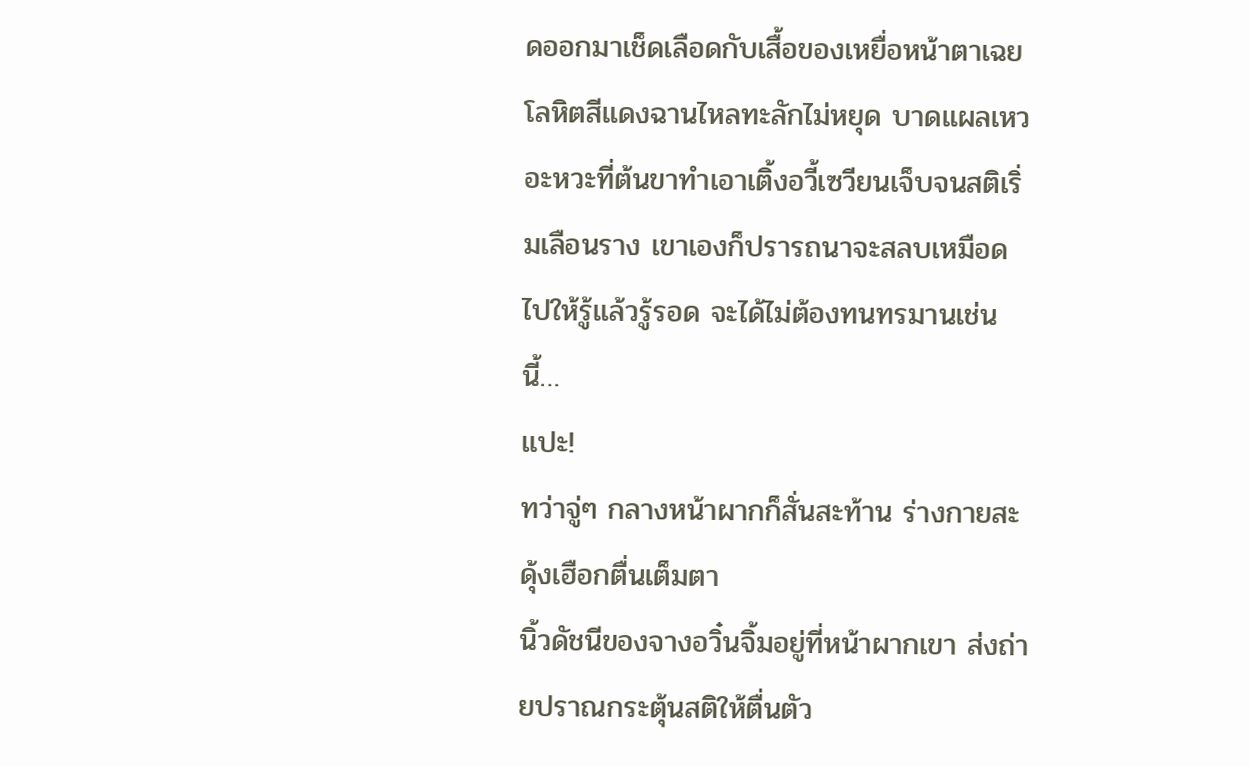ดออกมาเช็ดเลือดกับเสื้อของเหยื่อหน้าตาเฉย
โลหิตสีแดงฉานไหลทะลักไม่หยุด บาดแผลเหวอะหวะที่ต้นขาทำเอาเติ้งอวี้เซวียนเจ็บจนสติเริ่มเลือนราง เขาเองก็ปรารถนาจะสลบเหมือดไปให้รู้แล้วรู้รอด จะได้ไม่ต้องทนทรมานเช่นนี้…
แปะ!
ทว่าจู่ๆ กลางหน้าผากก็สั่นสะท้าน ร่างกายสะดุ้งเฮือกตื่นเต็มตา
นิ้วดัชนีของจางอวิ๋นจิ้มอยู่ที่หน้าผากเขา ส่งถ่ายปราณกระตุ้นสติให้ตื่นตัว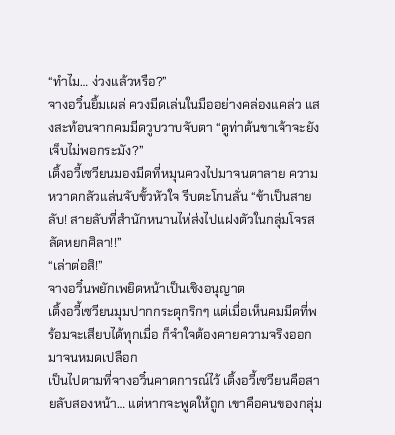“ทำไม… ง่วงแล้วหรือ?”
จางอวิ๋นยิ้มเผล่ ควงมีดเล่นในมืออย่างคล่องแคล่ว แสงสะท้อนจากคมมีดวูบวาบจับตา “ดูท่าต้นขาเจ้าจะยังเจ็บไม่พอกระมัง?”
เติ้งอวี้เซวียนมองมีดที่หมุนควงไปมาจนตาลาย ความหวาดกลัวแล่นจับขั้วหัวใจ รีบตะโกนลั่น “ข้าเป็นสายลับ! สายลับที่สำนักหนานไห่ส่งไปแฝงตัวในกลุ่มโจรสลัดหยกศิลา!!”
“เล่าต่อสิ!”
จางอวิ๋นพยักเพยิดหน้าเป็นเชิงอนุญาต
เติ้งอวี้เซวียนมุมปากกระตุกริกๆ แต่เมื่อเห็นคมมีดที่พร้อมจะเสียบได้ทุกเมื่อ ก็จำใจต้องคายความจริงออกมาจนหมดเปลือก
เป็นไปตามที่จางอวิ๋นคาดการณ์ไว้ เติ้งอวี้เซวียนคือสายลับสองหน้า… แต่หากจะพูดให้ถูก เขาคือคนของกลุ่ม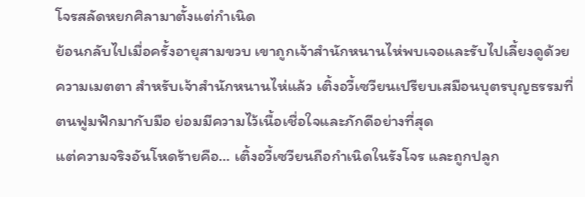โจรสลัดหยกศิลามาตั้งแต่กำเนิด
ย้อนกลับไปเมื่อครั้งอายุสามขวบ เขาถูกเจ้าสำนักหนานไห่พบเจอและรับไปเลี้ยงดูด้วยความเมตตา สำหรับเจ้าสำนักหนานไห่แล้ว เติ้งอวี้เซวียนเปรียบเสมือนบุตรบุญธรรมที่ตนฟูมฟักมากับมือ ย่อมมีความไว้เนื้อเชื่อใจและภักดีอย่างที่สุด
แต่ความจริงอันโหดร้ายคือ… เติ้งอวี้เซวียนถือกำเนิดในรังโจร และถูกปลูก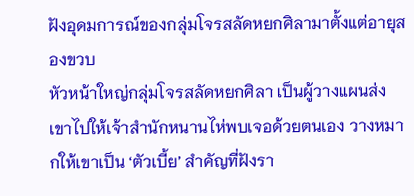ฝังอุดมการณ์ของกลุ่มโจรสลัดหยกศิลามาตั้งแต่อายุสองขวบ
หัวหน้าใหญ่กลุ่มโจรสลัดหยกศิลา เป็นผู้วางแผนส่งเขาไปให้เจ้าสำนักหนานไห่พบเจอด้วยตนเอง วางหมากให้เขาเป็น ‘ตัวเบี้ย’ สำคัญที่ฝังรา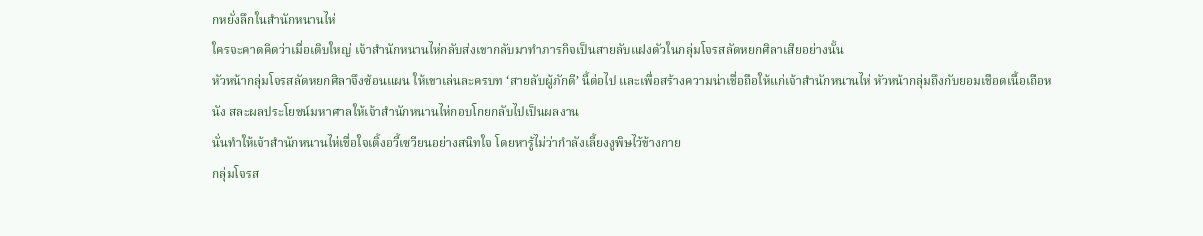กหยั่งลึกในสำนักหนานไห่
ใครจะคาดคิดว่าเมื่อเติบใหญ่ เจ้าสำนักหนานไห่กลับส่งเขากลับมาทำภารกิจเป็นสายลับแฝงตัวในกลุ่มโจรสลัดหยกศิลาเสียอย่างนั้น
หัวหน้ากลุ่มโจรสลัดหยกศิลาจึงซ้อนแผน ให้เขาเล่นละครบท ‘สายลับผู้ภักดี’ นี้ต่อไป และเพื่อสร้างความน่าเชื่อถือให้แก่เจ้าสำนักหนานไห่ หัวหน้ากลุ่มถึงกับยอมเชือดเนื้อเถือหนัง สละผลประโยชน์มหาศาลให้เจ้าสำนักหนานไห่กอบโกยกลับไปเป็นผลงาน
นั่นทำให้เจ้าสำนักหนานไห่เชื่อใจเติ้งอวี้เซวียนอย่างสนิทใจ โดยหารู้ไม่ว่ากำลังเลี้ยงงูพิษไว้ข้างกาย
กลุ่มโจรส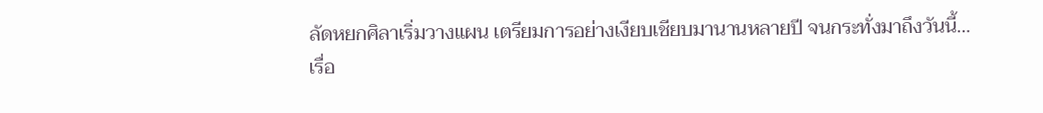ลัดหยกศิลาเริ่มวางแผน เตรียมการอย่างเงียบเชียบมานานหลายปี จนกระทั่งมาถึงวันนี้…
เรื่อ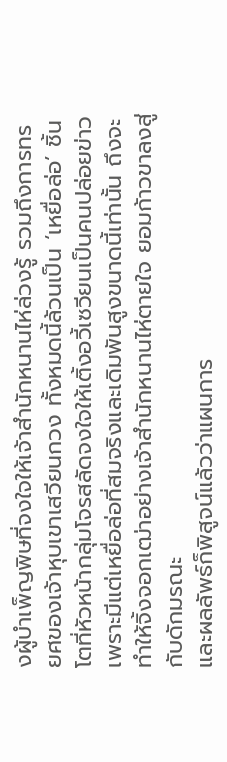งผู้บำเพ็ญพิษที่จงใจให้เจ้าสำนักหนานไห่ล่วงรู้ รวมถึงการทรยศของเจ้าหุบเขาเสวียนกวง ทั้งหมดนี้ล้วนเป็น ‘เหยื่อล่อ’ ชิ้นโตที่หัวหน้ากลุ่มโจรสลัดจงใจให้เติ้งอวี้เซวียนเป็นคนปล่อยข่าว
เพราะมีแต่เหยื่อล่อที่สมจริงและเดิมพันสูงขนาดนี้เท่านั้น ถึงจะทำให้จิ้งจอกเฒ่าอย่างเจ้าสำนักหนานไห่ตายใจ ยอมก้าวขาลงสู่กับดักมรณะ
และผลลัพธ์ก็พิสูจน์แล้วว่าแผนการ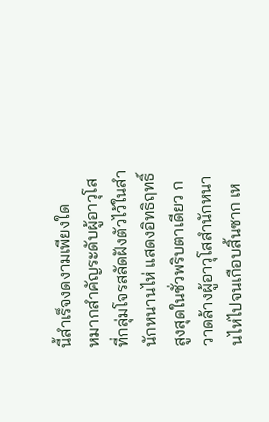นี้สำเร็จงดงามเพียงใด
หมากสำคัญระดับผู้อาวุโสที่กลุ่มโจรสลัดฝังตัวไว้ในสำนักหนานไห่ แสดงอิทธิฤทธิ์สูงสุดในชั่วพริบตาเดียว กวาดล้างผู้อาวุโสสำนักหนานไห่ไปจนเกือบสิ้นซาก เห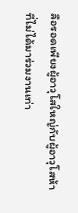ลือรอดเพียงผู้อาวุโสใหญ่กับผู้อาวุโสห้าที่ไม่ได้มาร่วมงานเท่า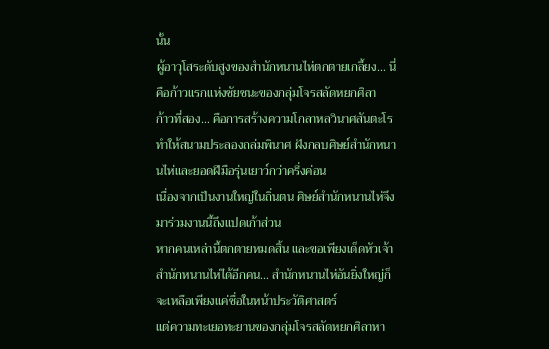นั้น
ผู้อาวุโสระดับสูงของสำนักหนานไห่ตกตายเกลี้ยง… นี่คือก้าวแรกแห่งชัยชนะของกลุ่มโจรสลัดหยกศิลา
ก้าวที่สอง… คือการสร้างความโกลาหลวินาศสันตะโร ทำให้สนามประลองถล่มพินาศ ฝังกลบศิษย์สำนักหนานไห่และยอดฝีมือรุ่นเยาว์กว่าครึ่งค่อน
เนื่องจากเป็นงานใหญ่ในถิ่นตน ศิษย์สำนักหนานไห่จึงมาร่วมงานนี้ถึงแปดเก้าส่วน
หากคนเหล่านี้ตกตายหมดสิ้น และขอเพียงเด็ดหัวเจ้าสำนักหนานไห่ได้อีกคน… สำนักหนานไห่อันยิ่งใหญ่ก็จะเหลือเพียงแค่ชื่อในหน้าประวัติศาสตร์
แต่ความทะเยอทะยานของกลุ่มโจรสลัดหยกศิลาหา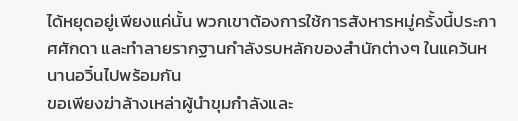ได้หยุดอยู่เพียงแค่นั้น พวกเขาต้องการใช้การสังหารหมู่ครั้งนี้ประกาศศักดา และทำลายรากฐานกำลังรบหลักของสำนักต่างๆ ในแคว้นหนานอวิ๋นไปพร้อมกัน
ขอเพียงฆ่าล้างเหล่าผู้นำขุมกำลังและ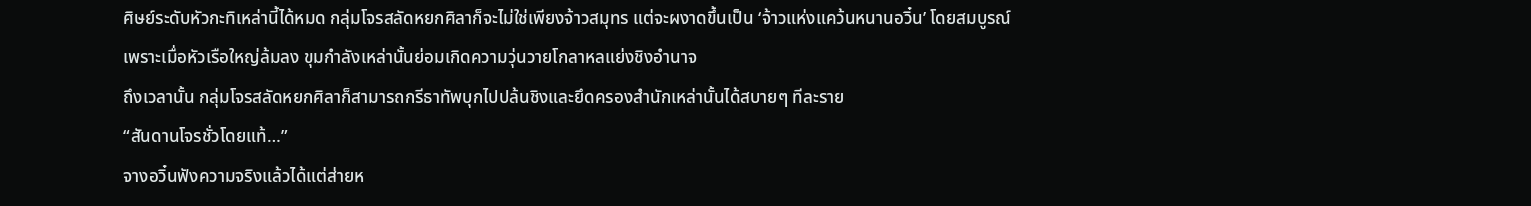ศิษย์ระดับหัวกะทิเหล่านี้ได้หมด กลุ่มโจรสลัดหยกศิลาก็จะไม่ใช่เพียงจ้าวสมุทร แต่จะผงาดขึ้นเป็น ‘จ้าวแห่งแคว้นหนานอวิ๋น’ โดยสมบูรณ์
เพราะเมื่อหัวเรือใหญ่ล้มลง ขุมกำลังเหล่านั้นย่อมเกิดความวุ่นวายโกลาหลแย่งชิงอำนาจ
ถึงเวลานั้น กลุ่มโจรสลัดหยกศิลาก็สามารถกรีธาทัพบุกไปปล้นชิงและยึดครองสำนักเหล่านั้นได้สบายๆ ทีละราย
“สันดานโจรชั่วโดยแท้…”
จางอวิ๋นฟังความจริงแล้วได้แต่ส่ายห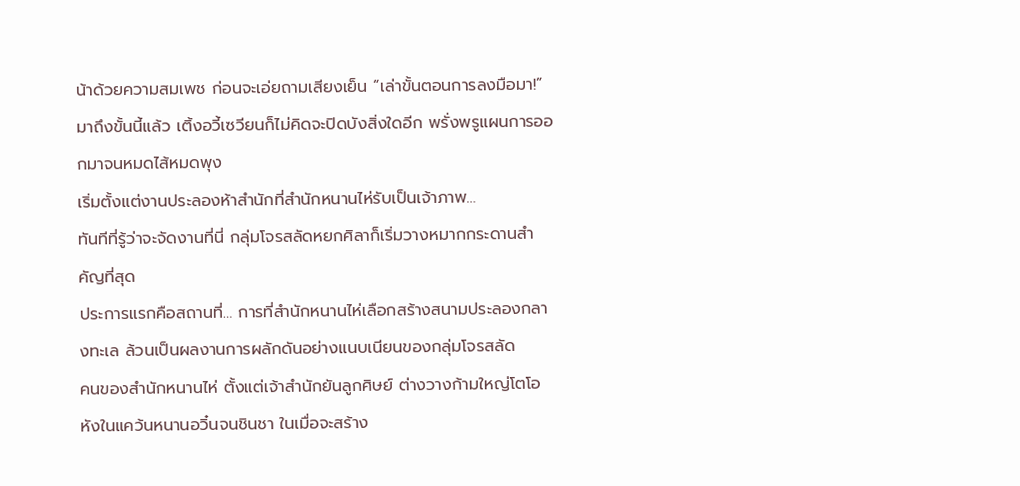น้าด้วยความสมเพช ก่อนจะเอ่ยถามเสียงเย็น “เล่าขั้นตอนการลงมือมา!”
มาถึงขั้นนี้แล้ว เติ้งอวี้เซวียนก็ไม่คิดจะปิดบังสิ่งใดอีก พรั่งพรูแผนการออกมาจนหมดไส้หมดพุง
เริ่มตั้งแต่งานประลองห้าสำนักที่สำนักหนานไห่รับเป็นเจ้าภาพ…
ทันทีที่รู้ว่าจะจัดงานที่นี่ กลุ่มโจรสลัดหยกศิลาก็เริ่มวางหมากกระดานสำคัญที่สุด
ประการแรกคือสถานที่… การที่สำนักหนานไห่เลือกสร้างสนามประลองกลางทะเล ล้วนเป็นผลงานการผลักดันอย่างแนบเนียนของกลุ่มโจรสลัด
คนของสำนักหนานไห่ ตั้งแต่เจ้าสำนักยันลูกศิษย์ ต่างวางก้ามใหญ่โตโอหังในแคว้นหนานอวิ๋นจนชินชา ในเมื่อจะสร้าง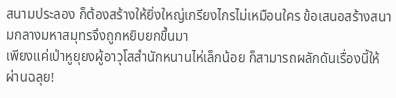สนามประลอง ก็ต้องสร้างให้ยิ่งใหญ่เกรียงไกรไม่เหมือนใคร ข้อเสนอสร้างสนามกลางมหาสมุทรจึงถูกหยิบยกขึ้นมา
เพียงแค่เป่าหูยุยงผู้อาวุโสสำนักหนานไห่เล็กน้อย ก็สามารถผลักดันเรื่องนี้ให้ผ่านฉลุย!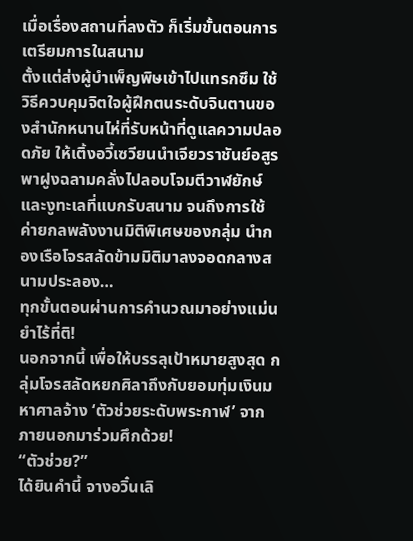เมื่อเรื่องสถานที่ลงตัว ก็เริ่มขั้นตอนการเตรียมการในสนาม
ตั้งแต่ส่งผู้บำเพ็ญพิษเข้าไปแทรกซึม ใช้วิธีควบคุมจิตใจผู้ฝึกตนระดับจินตานของสำนักหนานไห่ที่รับหน้าที่ดูแลความปลอดภัย ให้เติ้งอวี้เซวียนนำเจียวราชันย์อสูรพาฝูงฉลามคลั่งไปลอบโจมตีวาฬยักษ์และงูทะเลที่แบกรับสนาม จนถึงการใช้ค่ายกลพลังงานมิติพิเศษของกลุ่ม นำกองเรือโจรสลัดข้ามมิติมาลงจอดกลางสนามประลอง…
ทุกขั้นตอนผ่านการคำนวณมาอย่างแม่นยำไร้ที่ติ!
นอกจากนี้ เพื่อให้บรรลุเป้าหมายสูงสุด กลุ่มโจรสลัดหยกศิลาถึงกับยอมทุ่มเงินมหาศาลจ้าง ‘ตัวช่วยระดับพระกาฬ’ จากภายนอกมาร่วมศึกด้วย!
“ตัวช่วย?”
ได้ยินคำนี้ จางอวิ๋นเลิ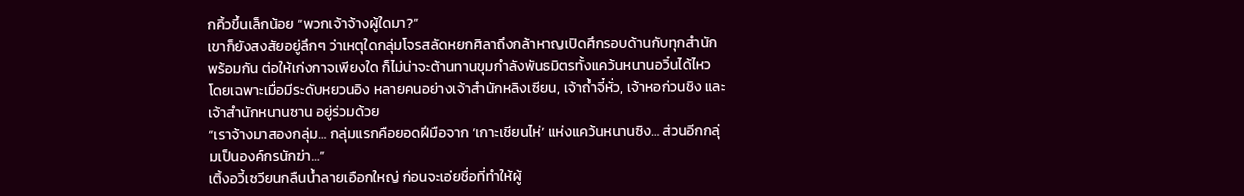กคิ้วขึ้นเล็กน้อย “พวกเจ้าจ้างผู้ใดมา?”
เขาก็ยังสงสัยอยู่ลึกๆ ว่าเหตุใดกลุ่มโจรสลัดหยกศิลาถึงกล้าหาญเปิดศึกรอบด้านกับทุกสำนักพร้อมกัน ต่อให้เก่งกาจเพียงใด ก็ไม่น่าจะต้านทานขุมกำลังพันธมิตรทั้งแคว้นหนานอวิ๋นได้ไหว
โดยเฉพาะเมื่อมีระดับหยวนอิง หลายคนอย่างเจ้าสำนักหลิงเซียน, เจ้าถ้ำจี๋หั่ว, เจ้าหอก่วนชิง และเจ้าสำนักหนานซาน อยู่ร่วมด้วย
“เราจ้างมาสองกลุ่ม… กลุ่มแรกคือยอดฝีมือจาก ‘เกาะเชียนไห่’ แห่งแคว้นหนานซิง… ส่วนอีกกลุ่มเป็นองค์กรนักฆ่า…”
เติ้งอวี้เซวียนกลืนน้ำลายเอือกใหญ่ ก่อนจะเอ่ยชื่อที่ทำให้ผู้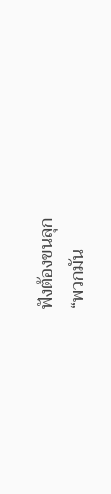ฟังต้องขนลุก
“พวกมัน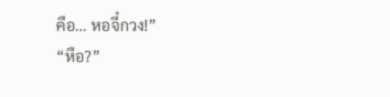คือ… หอจี๋กวง!”
“หือ?”